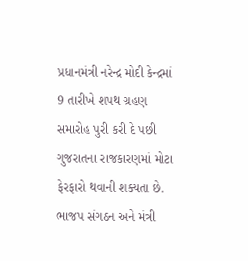પ્રધાનમંત્રી નરેન્દ્ર મોદી કેન્દ્રમાં 9 તારીખે શપથ ગ્રહણ સમારોહ પુરી કરી દે પછી ગુજરાતના રાજકારણમાં મોટા ફેરફારો થવાની શક્યતા છે. ભાજપ સંગઠન અને મંત્રી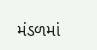મંડળમાં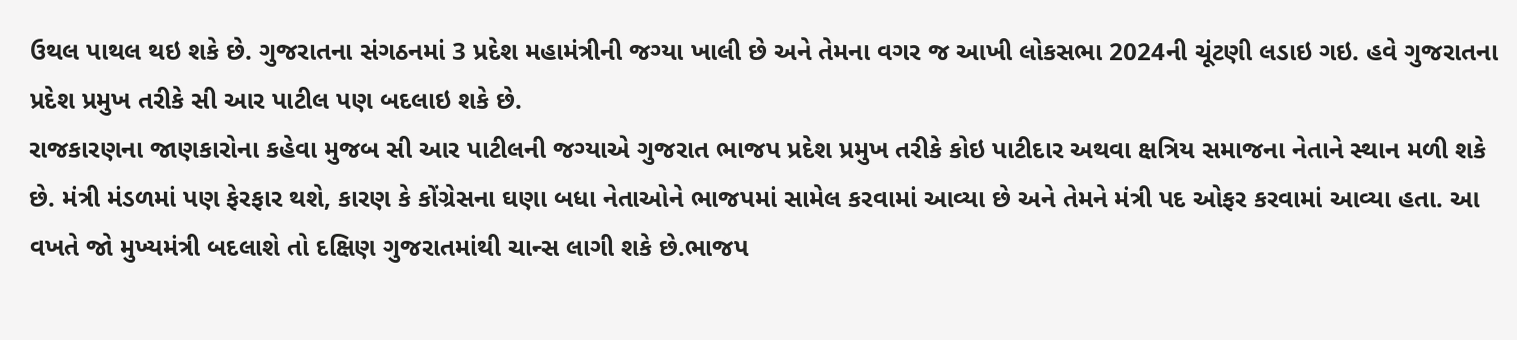ઉથલ પાથલ થઇ શકે છે. ગુજરાતના સંગઠનમાં 3 પ્રદેશ મહામંત્રીની જગ્યા ખાલી છે અને તેમના વગર જ આખી લોકસભા 2024ની ચૂંટણી લડાઇ ગઇ. હવે ગુજરાતના પ્રદેશ પ્રમુખ તરીકે સી આર પાટીલ પણ બદલાઇ શકે છે.
રાજકારણના જાણકારોના કહેવા મુજબ સી આર પાટીલની જગ્યાએ ગુજરાત ભાજપ પ્રદેશ પ્રમુખ તરીકે કોઇ પાટીદાર અથવા ક્ષત્રિય સમાજના નેતાને સ્થાન મળી શકે છે. મંત્રી મંડળમાં પણ ફેરફાર થશે, કારણ કે કોંગ્રેસના ઘણા બધા નેતાઓને ભાજપમાં સામેલ કરવામાં આવ્યા છે અને તેમને મંત્રી પદ ઓફર કરવામાં આવ્યા હતા. આ વખતે જો મુખ્યમંત્રી બદલાશે તો દક્ષિણ ગુજરાતમાંથી ચાન્સ લાગી શકે છે.ભાજપ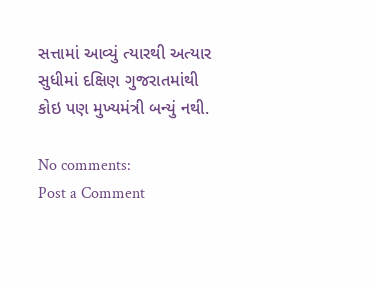સત્તામાં આવ્યું ત્યારથી અત્યાર સુધીમાં દક્ષિણ ગુજરાતમાંથી કોઇ પણ મુખ્યમંત્રી બન્યું નથી.

No comments:
Post a Comment